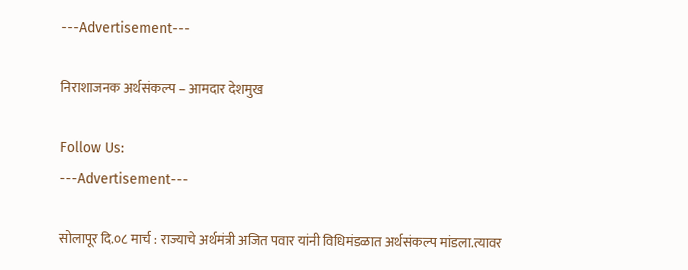---Advertisement---

निराशाजनक अर्थसंकल्प – आमदार देशमुख

Follow Us:
---Advertisement---

सोलापूर दि.०८ मार्च : राज्याचे अर्थमंत्री अजित पवार यांनी विधिमंडळात अर्थसंकल्प मांडला.त्यावर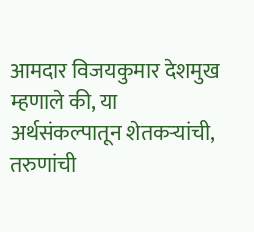आमदार विजयकुमार देशमुख म्हणाले की, या अर्थसंकल्पातून शेतकऱ्यांची, तरुणांची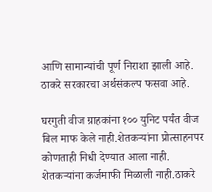आणि सामान्यांची पूर्ण निराशा झाली आहे. ठाकरे सरकारचा अर्थसंकल्प फसवा आहे.

घरगुती वीज ग्राहकांना १०० युनिट पर्यंत वीज बिल माफ केले नाही.शेतकऱ्यांना प्रोत्साहनपर कोणताही निधी देण्यात आला नाही. शेतकऱ्यांना कर्जमाफी मिळाली नाही.ठाकरे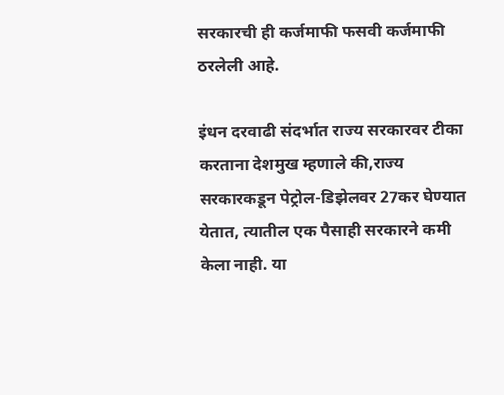सरकारची ही कर्जमाफी फसवी कर्जमाफी ठरलेली आहे.

इंधन दरवाढी संदर्भात राज्य सरकारवर टीका करताना देशमुख म्हणाले की,राज्य सरकारकडून पेट्रोल-डिझेलवर 27कर घेण्यात येतात, त्यातील एक पैसाही सरकारने कमी केला नाही. या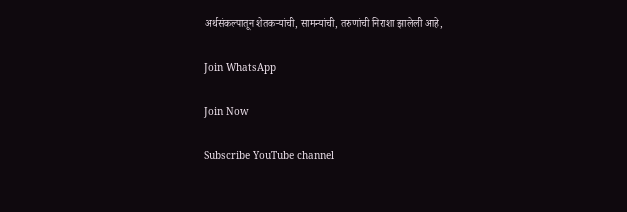अर्थसंकल्पातून शेतकऱ्यांची, सामन्यांची, तरुणांची निराशा झालेली आहे,

Join WhatsApp

Join Now

Subscribe YouTube channel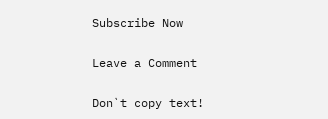Subscribe Now

Leave a Comment

Don`t copy text!